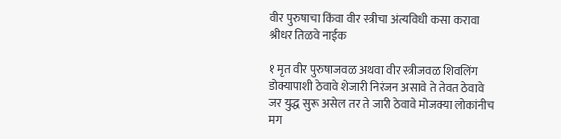वीर पुरुषाचा किंवा वीर स्त्रीचा अंत्यविधी कसा करावा श्रीधर तिळवे नाईक

१ मृत वीर पुरुषाजवळ अथवा वीर स्त्रीजवळ शिवलिंग डोक्यापाशी ठेवावे शेजारी निरंजन असावे ते तेवत ठेवावे जर युद्ध सुरू असेल तर ते जारी ठेवावे मोजक्या लोकांनीच मग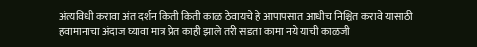अंत्यविधी करावा अंत दर्शन किती किती काळ ठेवायचे हे आपापसात आधीच निश्चित करावे यासाठी हवामानाचा अंदाज घ्यावा मात्र प्रेत काही झाले तरी सडता कामा नये याची काळजी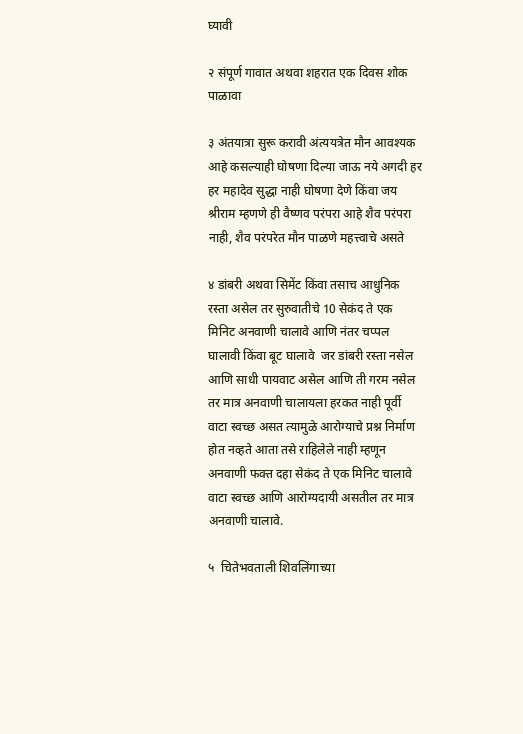घ्यावी

२ संपूर्ण गावात अथवा शहरात एक दिवस शोक पाळावा

३ अंतयात्रा सुरू करावी अंत्ययत्रेत मौन आवश्यक आहे कसल्याही घोषणा दिल्या जाऊ नये अगदी हर हर महादेव सुद्धा नाही घोषणा देणे किंवा जय श्रीराम म्हणणे ही वैष्णव परंपरा आहे शैव परंपरा नाही, शैव परंपरेत मौन पाळणे महत्त्वाचे असते

४ डांबरी अथवा सिमेंट किंवा तसाच आधुनिक रस्ता असेल तर सुरुवातीचे 10 सेकंद ते एक मिनिट अनवाणी चालावे आणि नंतर चप्पल घालावी किंवा बूट घालावे  जर डांबरी रस्ता नसेल आणि साधी पायवाट असेल आणि ती गरम नसेल तर मात्र अनवाणी चालायला हरकत नाही पूर्वी वाटा स्वच्छ असत त्यामुळे आरोग्याचे प्रश्न निर्माण होत नव्हते आता तसे राहिलेले नाही म्हणून अनवाणी फक्त दहा सेकंद ते एक मिनिट चालावे वाटा स्वच्छ आणि आरोग्यदायी असतील तर मात्र अनवाणी चालावे.

५  चितेभवताली शिवलिंगाच्या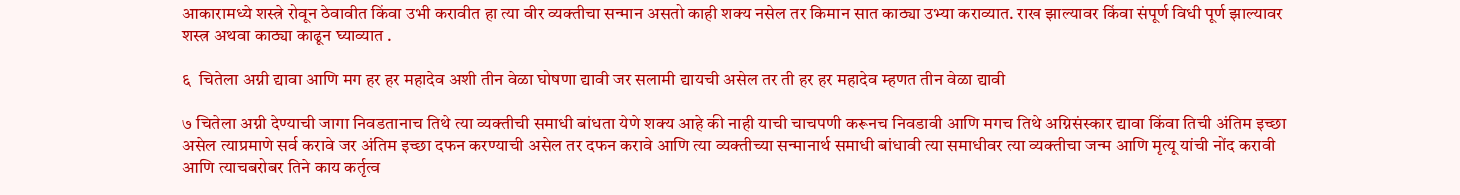आकारामध्ये शस्त्रे रोवून ठेवावीत किंवा उभी करावीत हा त्या वीर व्यक्तीचा सन्मान असतो काही शक्य नसेल तर किमान सात काठ्या उभ्या कराव्यात. राख झाल्यावर किंवा संपूर्ण विधी पूर्ण झाल्यावर शस्त्र अथवा काठ्या काढून घ्याव्यात .

६  चितेला अग्नी द्यावा आणि मग हर हर महादेव अशी तीन वेळा घोषणा द्यावी जर सलामी द्यायची असेल तर ती हर हर महादेव म्हणत तीन वेळा द्यावी

७ चितेला अग्नी देण्याची जागा निवडतानाच तिथे त्या व्यक्तीची समाधी बांधता येणे शक्य आहे की नाही याची चाचपणी करूनच निवडावी आणि मगच तिथे अग्निसंस्कार द्यावा किंवा तिची अंतिम इच्छा असेल त्याप्रमाणे सर्व करावे जर अंतिम इच्छा दफन करण्याची असेल तर दफन करावे आणि त्या व्यक्तीच्या सन्मानार्थ समाधी बांधावी त्या समाधीवर त्या व्यक्तीचा जन्म आणि मृत्यू यांची नोंद करावी आणि त्याचबरोबर तिने काय कर्तृत्व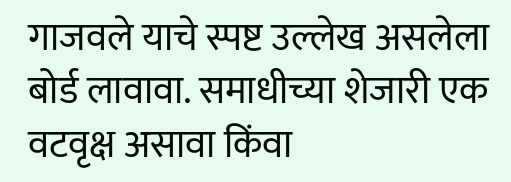गाजवले याचे स्पष्ट उल्लेख असलेला बोर्ड लावावा. समाधीच्या शेजारी एक वटवृक्ष असावा किंवा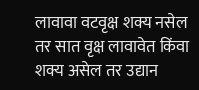लावावा वटवृक्ष शक्य नसेल तर सात वृक्ष लावावेत किंवा शक्य असेल तर उद्यान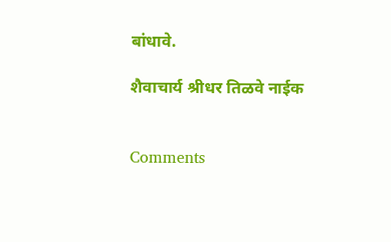बांधावे.

शैवाचार्य श्रीधर तिळवे नाईक


Comments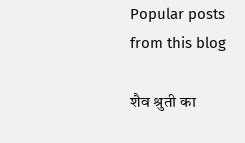Popular posts from this blog

शैव श्रुती का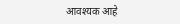आवश्यक आहे